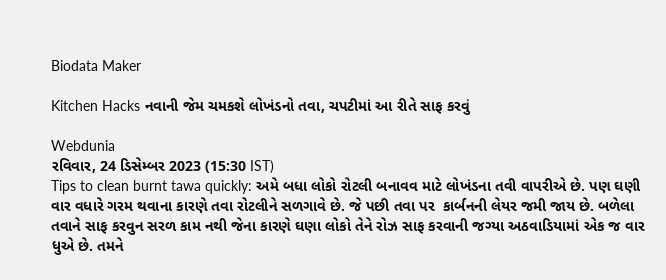Biodata Maker

Kitchen Hacks નવાની જેમ ચમકશે લોખંડનો તવા, ચપટીમાં આ રીતે સાફ કરવું

Webdunia
રવિવાર, 24 ડિસેમ્બર 2023 (15:30 IST)
Tips to clean burnt tawa quickly: અમે બધા લોકો રોટલી બનાવવ માટે લોખંડના તવી વાપરીએ છે. પણ ઘણી વાર વધારે ગરમ થવાના કારણે તવા રોટલીને સળગાવે છે. જે પછી તવા પર  કાર્બનની લેયર જમી જાય છે. બળેલા તવાને સાફ કરવુન સરળ કામ નથી જેના કારણે ઘણા લોકો તેને રોઝ સાફ કરવાની જગ્યા અઠવાડિયામાં એક જ વાર ધુએ છે. તમને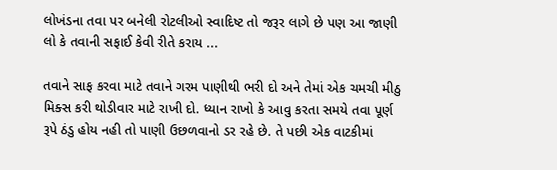લોખંડના તવા પર બનેલી રોટલીઓ સ્વાદિષ્ટ તો જરૂર લાગે છે પણ આ જાણી લો કે તવાની સફાઈ કેવી રીતે કરાય ...

તવાને સાફ કરવા માટે તવાને ગરમ પાણીથી ભરી દો અને તેમાં એક ચમચી મીઠુ મિક્સ કરી થોડીવાર માટે રાખી દો. ધ્યાન રાખો કે આવુ કરતા સમયે તવા પૂર્ણ રૂપે ઠંડુ હોય નહી તો પાણી ઉછળવાનો ડર રહે છે. તે પછી એક વાટકીમાં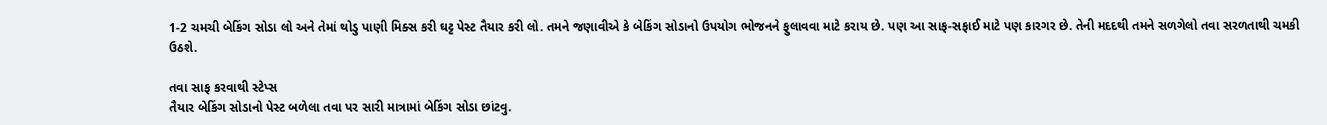1-2 ચમચી બેકિંગ સોડા લો અને તેમાં થોડુ પાણી મિક્સ કરી ઘટ્ટ પેસ્ટ તૈયાર કરી લો. તમને જણાવીએ કે બેકિંગ સોડાનો ઉપયોગ ભોજનને ફુલાવવા માટે કરાય છે. પણ આ સાફ-સફાઈ માટે પણ કારગર છે. તેની મદદથી તમને સળગેલો તવા સરળતાથી ચમકી ઉઠશે.

તવા સાફ કરવાથી સ્ટેપ્સ
તૈયાર બેકિંગ સોડાનો પેસ્ટ બળેલા તવા પર સારી માત્રામાં બેકિંગ સોડા છાંટવુ.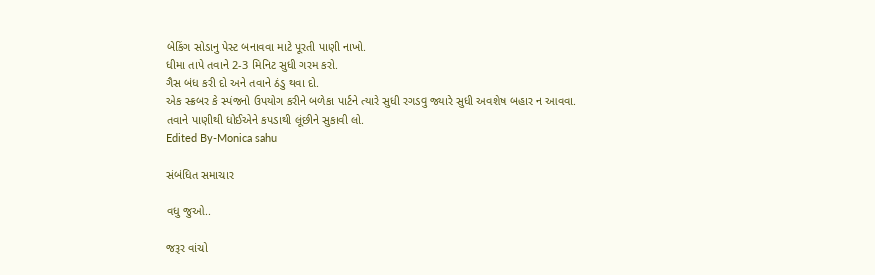બેકિંગ સોડાનુ પેસ્ટ બનાવવા માટે પૂરતી પાણી નાખો.
ધીમા તાપે તવાને 2-3 મિનિટ સુધી ગરમ કરો.
ગૈસ બંધ કરી દો અને તવાને ઠંડુ થવા દો.
એક સ્ક્રબર કે સ્પંજનો ઉપયોગ કરીને બળેકા પાર્ટને ત્યારે સુધી રગડવુ જ્યારે સુધી અવશેષ બહાર ન આવવા.
તવાને પાણીથી ધોઈએને કપડાથી લૂંછીને સુકાવી લો.
Edited By-Monica sahu

સંબંધિત સમાચાર

વધુ જુઓ..

જરૂર વાંચો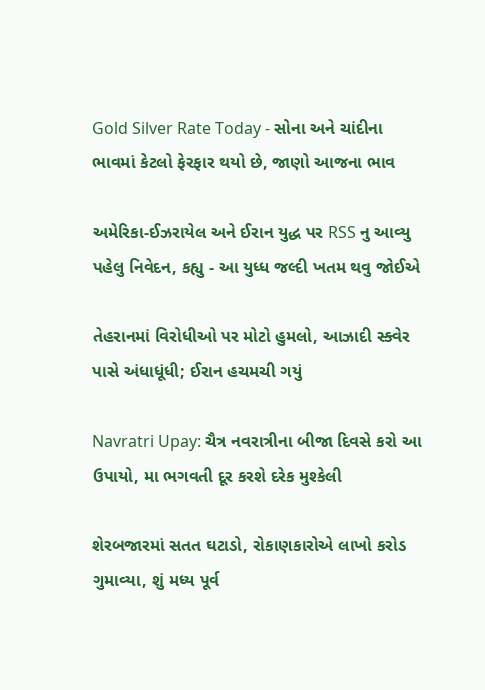Gold Silver Rate Today - સોના અને ચાંદીના ભાવમાં કેટલો ફેરફાર થયો છે, જાણો આજના ભાવ

અમેરિકા-ઈઝરાયેલ અને ઈરાન યુદ્ધ પર RSS નુ આવ્યુ પહેલુ નિવેદન, કહ્યુ - આ યુધ્ધ જલ્દી ખતમ થવુ જોઈએ

તેહરાનમાં વિરોધીઓ પર મોટો હુમલો, આઝાદી સ્ક્વેર પાસે અંધાધૂંધી; ઈરાન હચમચી ગયું

Navratri Upay: ચૈત્ર નવરાત્રીના બીજા દિવસે કરો આ ઉપાયો, મા ભગવતી દૂર કરશે દરેક મુશ્કેલી

શેરબજારમાં સતત ઘટાડો, રોકાણકારોએ લાખો કરોડ ગુમાવ્યા, શું મધ્ય પૂર્વ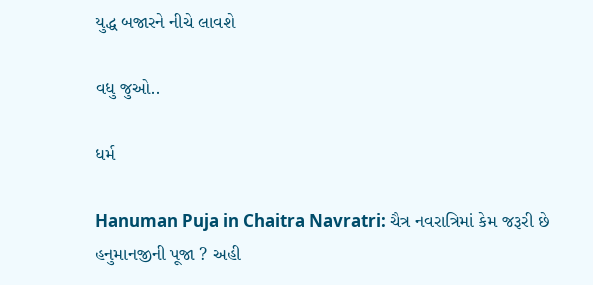યુદ્ધ બજારને નીચે લાવશે

વધુ જુઓ..

ધર્મ

Hanuman Puja in Chaitra Navratri: ચૈત્ર નવરાત્રિમાં કેમ જરૂરી છે હનુમાનજીની પૂજા ? અહી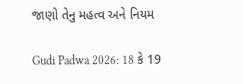જાણો તેનુ મહત્વ અને નિયમ

Gudi Padwa 2026: 18 કે 19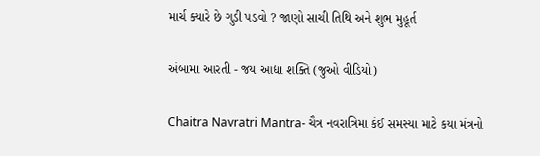માર્ચ ક્યારે છે ગુડી પડવો ? જાણો સાચી તિથિ અને શુભ મુહૂર્ત

અંબામા આરતી - જય આદ્યા શક્તિ (જુઓ વીડિયો)

Chaitra Navratri Mantra- ચૈત્ર નવરાત્રિમા કંઈ સમસ્યા માટે કયા મંત્રનો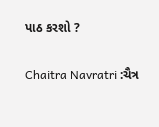પાઠ કરશો ?

Chaitra Navratri :ચૈત્ર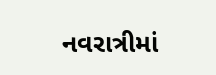નવરાત્રીમાં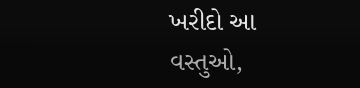ખરીદો આ વસ્તુઓ,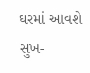ઘરમાં આવશે સુખ-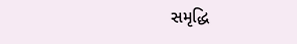સમૃદ્ધિ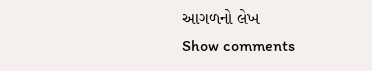આગળનો લેખ
Show comments